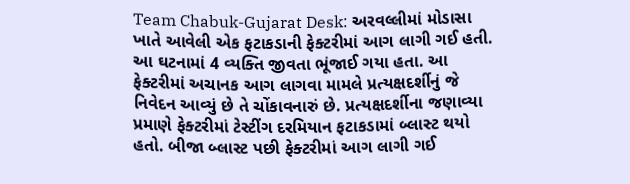Team Chabuk-Gujarat Desk: અરવલ્લીમાં મોડાસા ખાતે આવેલી એક ફટાકડાની ફેક્ટરીમાં આગ લાગી ગઈ હતી. આ ઘટનામાં 4 વ્યક્તિ જીવતા ભૂંજાઈ ગયા હતા. આ ફેક્ટરીમાં અચાનક આગ લાગવા મામલે પ્રત્યક્ષદર્શીનું જે નિવેદન આવ્યું છે તે ચોંકાવનારું છે. પ્રત્યક્ષદર્શીના જણાવ્યા પ્રમાણે ફેક્ટરીમાં ટેસ્ટીંગ દરમિયાન ફટાકડામાં બ્લાસ્ટ થયો હતો. બીજા બ્લાસ્ટ પછી ફેક્ટરીમાં આગ લાગી ગઈ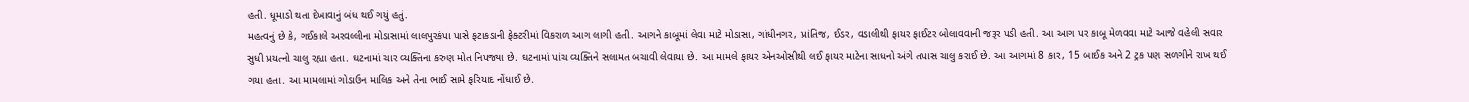હતી. ધૂમાડો થતા દેખાવાનું બંધ થઈ ગયું હતું.
મહત્વનું છે કે, ગઈકાલે અરવલ્લીના મોડાસામાં લાલપુરકંપા પાસે ફટાકડાની ફેક્ટરીમાં વિકરાળ આગ લાગી હતી. આગને કાબૂમાં લેવા માટે મોડાસા, ગાંધીનગર, પ્રાંતિજ, ઈડર, વડાલીથી ફાયર ફાઈટર બોલાવવાની જરૂર પડી હતી. આ આગ પર કાબૂ મેળવવા માટે આજે વહેલી સવાર સુધી પ્રયત્નો ચાલુ રહ્યા હતા. ઘટનામાં ચાર વ્યક્તિના કરુણ મોત નિપજ્યા છે. ઘટનામાં પાંચ વ્યક્તિને સલામત બચાવી લેવાયા છે. આ મામલે ફાયર એનઓસીથી લઈ ફાયર માટેના સાધનો અંગે તપાસ ચાલુ કરાઈ છે. આ આગમાં 8 કાર, 15 બાઈક અને 2 ટ્રક પણ સળગીને રાખ થઈ ગયા હતા. આ મામલામાં ગોડાઉન માલિક અને તેના ભાઈ સામે ફરિયાદ નોંધાઈ છે.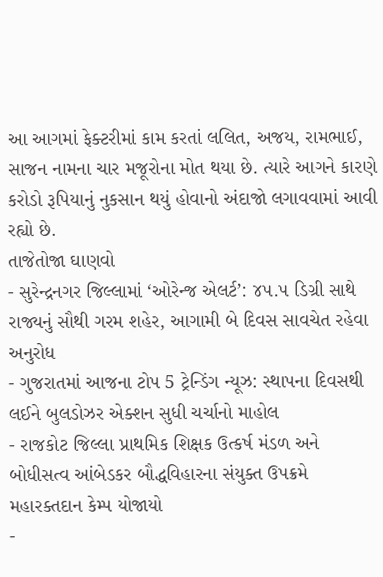આ આગમાં ફેક્ટરીમાં કામ કરતાં લલિત, અજય, રામભાઈ, સાજન નામના ચાર મજૂરોના મોત થયા છે. ત્યારે આગને કારણે કરોડો રૂપિયાનું નુકસાન થયું હોવાનો અંદાજો લગાવવામાં આવી રહ્યો છે.
તાજેતોજા ઘાણવો
- સુરેન્દ્રનગર જિલ્લામાં ‘ઓરેન્જ એલર્ટ’: ૪૫.૫ ડિગ્રી સાથે રાજ્યનું સૌથી ગરમ શહેર, આગામી બે દિવસ સાવચેત રહેવા અનુરોધ
- ગુજરાતમાં આજના ટોપ 5 ટ્રેન્ડિંગ ન્યૂઝ: સ્થાપના દિવસથી લઈને બુલડોઝર એક્શન સુધી ચર્ચાનો માહોલ
- રાજકોટ જિલ્લા પ્રાથમિક શિક્ષક ઉત્કર્ષ મંડળ અને બોધીસત્વ આંબેડકર બૌદ્ધવિહારના સંયુક્ત ઉપક્રમે મહારક્તદાન કેમ્પ યોજાયો
-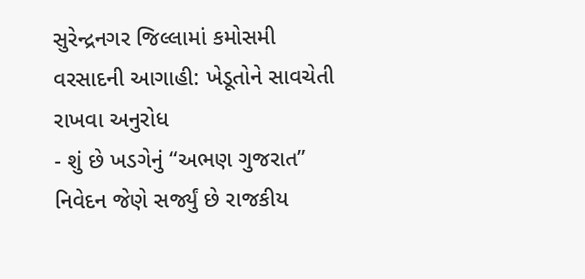સુરેન્દ્રનગર જિલ્લામાં કમોસમી વરસાદની આગાહી: ખેડૂતોને સાવચેતી રાખવા અનુરોધ
- શું છે ખડગેનું “અભણ ગુજરાત” નિવેદન જેણે સર્જ્યું છે રાજકીય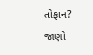તોફાન? જાણો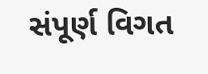સંપૂર્ણ વિગત